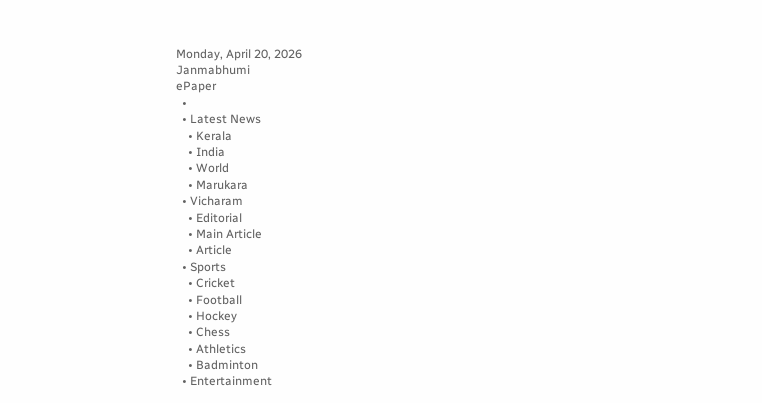Monday, April 20, 2026
Janmabhumi
ePaper
  •
  • Latest News
    • Kerala
    • India
    • World
    • Marukara
  • Vicharam
    • Editorial
    • Main Article
    • Article
  • Sports
    • Cricket
    • Football
    • Hockey
    • Chess
    • Athletics
    • Badminton
  • Entertainment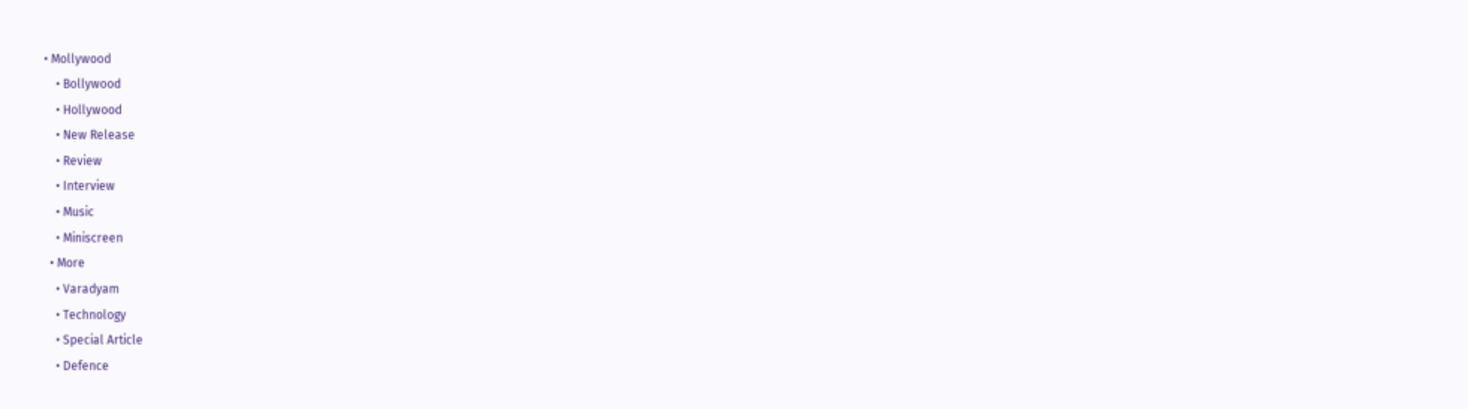• Mollywood
    • Bollywood
    • Hollywood
    • New Release
    • Review
    • Interview
    • Music
    • Miniscreen
  • More
    • Varadyam
    • Technology
    • Special Article
    • Defence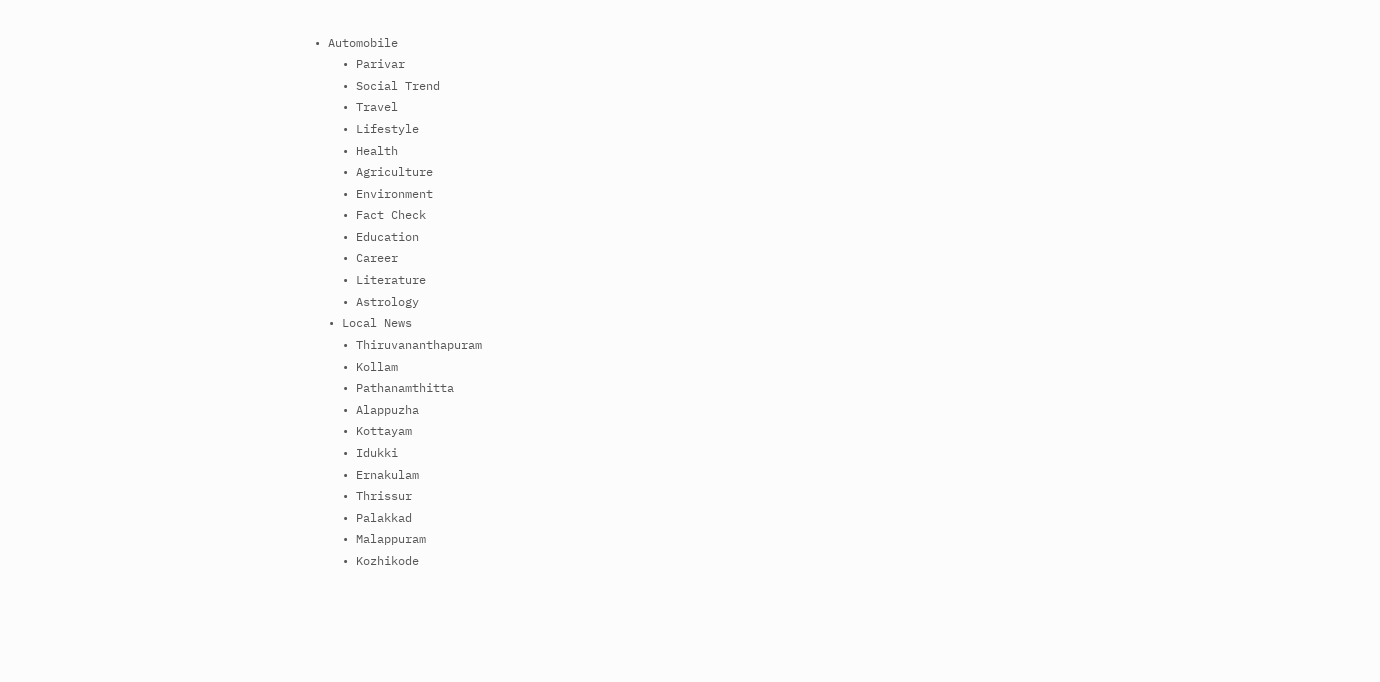• Automobile
    • Parivar
    • Social Trend
    • Travel
    • Lifestyle
    • Health
    • Agriculture
    • Environment
    • Fact Check
    • Education
    • Career
    • Literature
    • Astrology
  • Local News
    • Thiruvananthapuram
    • Kollam
    • Pathanamthitta
    • Alappuzha
    • Kottayam
    • Idukki
    • Ernakulam
    • Thrissur
    • Palakkad
    • Malappuram
    • Kozhikode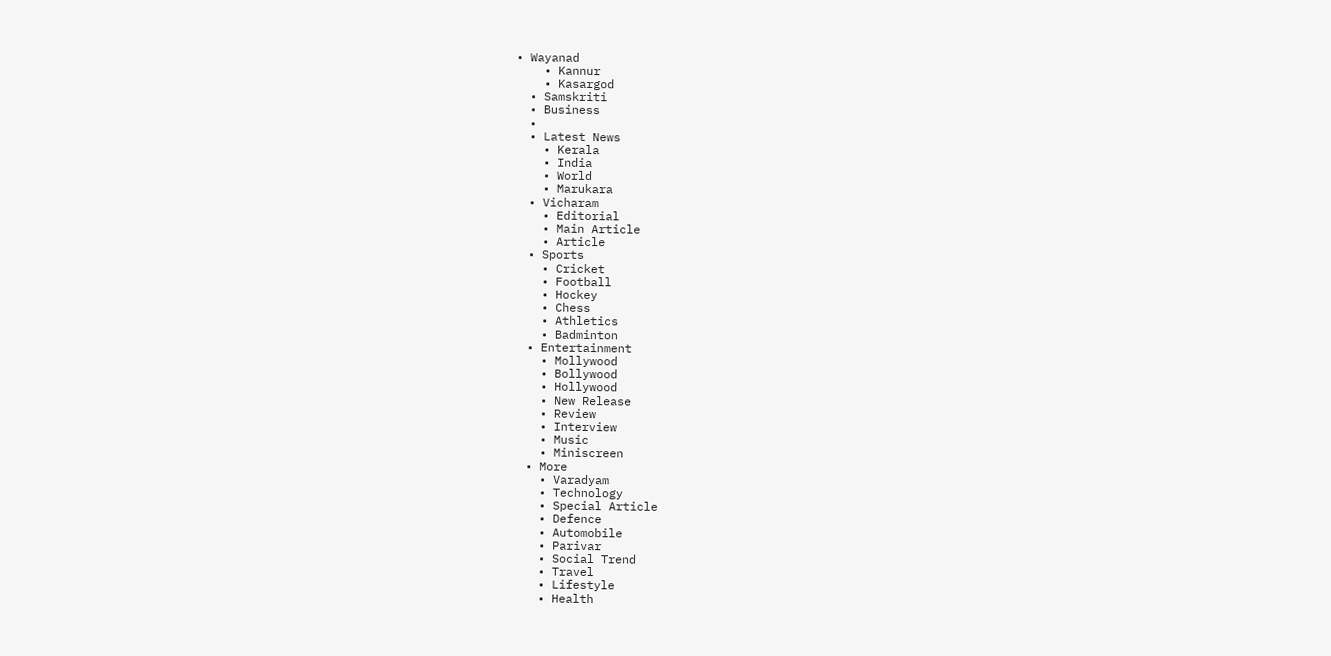• Wayanad
    • Kannur
    • Kasargod
  • Samskriti
  • Business
  •
  • Latest News
    • Kerala
    • India
    • World
    • Marukara
  • Vicharam
    • Editorial
    • Main Article
    • Article
  • Sports
    • Cricket
    • Football
    • Hockey
    • Chess
    • Athletics
    • Badminton
  • Entertainment
    • Mollywood
    • Bollywood
    • Hollywood
    • New Release
    • Review
    • Interview
    • Music
    • Miniscreen
  • More
    • Varadyam
    • Technology
    • Special Article
    • Defence
    • Automobile
    • Parivar
    • Social Trend
    • Travel
    • Lifestyle
    • Health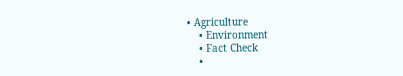• Agriculture
    • Environment
    • Fact Check
    •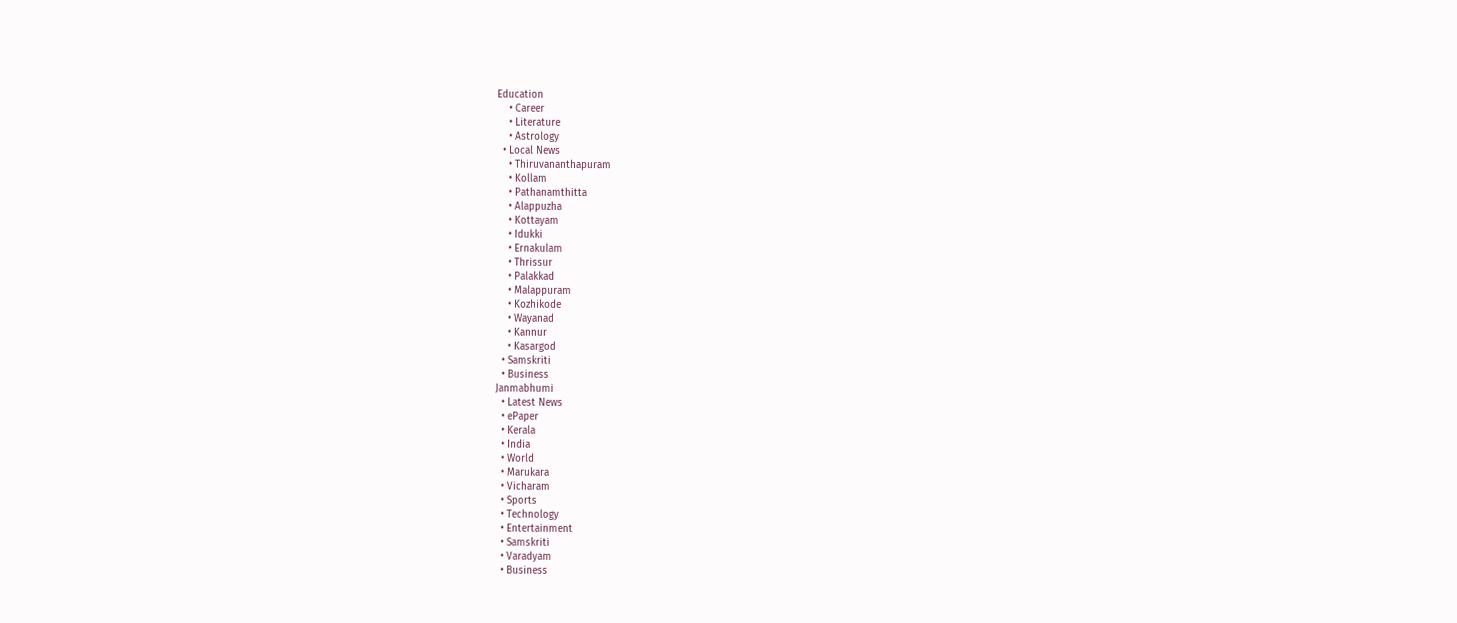Education
    • Career
    • Literature
    • Astrology
  • Local News
    • Thiruvananthapuram
    • Kollam
    • Pathanamthitta
    • Alappuzha
    • Kottayam
    • Idukki
    • Ernakulam
    • Thrissur
    • Palakkad
    • Malappuram
    • Kozhikode
    • Wayanad
    • Kannur
    • Kasargod
  • Samskriti
  • Business
Janmabhumi
  • Latest News
  • ePaper
  • Kerala
  • India
  • World
  • Marukara
  • Vicharam
  • Sports
  • Technology
  • Entertainment
  • Samskriti
  • Varadyam
  • Business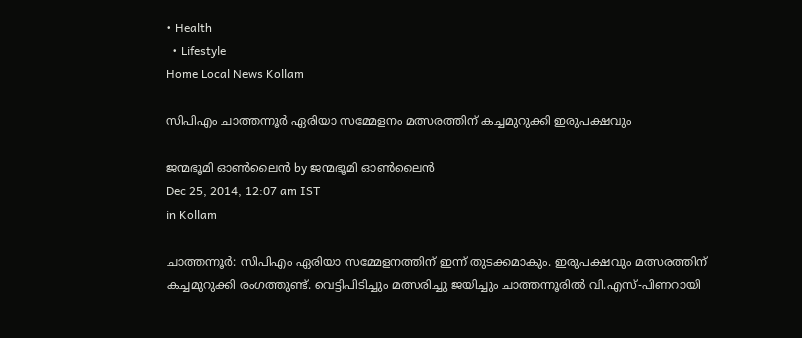• Health
  • Lifestyle
Home Local News Kollam

സിപിഎം ചാത്തന്നൂര്‍ ഏരിയാ സമ്മേളനം മത്സരത്തിന് കച്ചമുറുക്കി ഇരുപക്ഷവും

ജന്മഭൂമി ഓണ്‍ലൈന്‍ by ജന്മഭൂമി ഓണ്‍ലൈന്‍
Dec 25, 2014, 12:07 am IST
in Kollam

ചാത്തന്നൂര്‍: സിപിഎം ഏരിയാ സമ്മേളനത്തിന് ഇന്ന് തുടക്കമാകും. ഇരുപക്ഷവും മത്സരത്തിന് കച്ചമുറുക്കി രംഗത്തുണ്ട്. വെട്ടിപിടിച്ചും മത്സരിച്ചു ജയിച്ചും ചാത്തന്നൂരില്‍ വി.എസ്-പിണറായി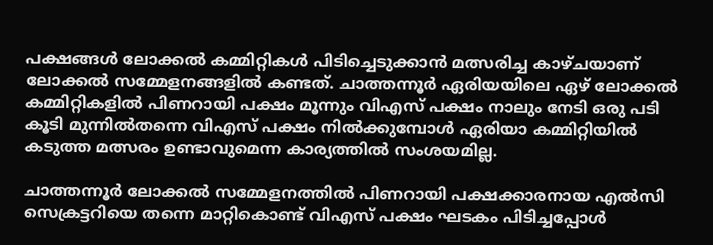പക്ഷങ്ങള്‍ ലോക്കല്‍ കമ്മിറ്റികള്‍ പിടിച്ചെടുക്കാന്‍ മത്സരിച്ച കാഴ്ചയാണ് ലോക്കല്‍ സമ്മേളനങ്ങളില്‍ കണ്ടത്. ചാത്തന്നൂര്‍ ഏരിയയിലെ ഏഴ് ലോക്കല്‍ കമ്മിറ്റികളില്‍ പിണറായി പക്ഷം മൂന്നും വിഎസ് പക്ഷം നാലും നേടി ഒരു പടി കൂടി മുന്നില്‍തന്നെ വിഎസ് പക്ഷം നില്‍ക്കുമ്പോള്‍ ഏരിയാ കമ്മിറ്റിയില്‍ കടുത്ത മത്സരം ഉണ്ടാവുമെന്ന കാര്യത്തില്‍ സംശയമില്ല.

ചാത്തന്നൂര്‍ ലോക്കല്‍ സമ്മേളനത്തില്‍ പിണറായി പക്ഷക്കാരനായ എല്‍സി സെക്രട്ടറിയെ തന്നെ മാറ്റികൊണ്ട് വിഎസ് പക്ഷം ഘടകം പിടിച്ചപ്പോള്‍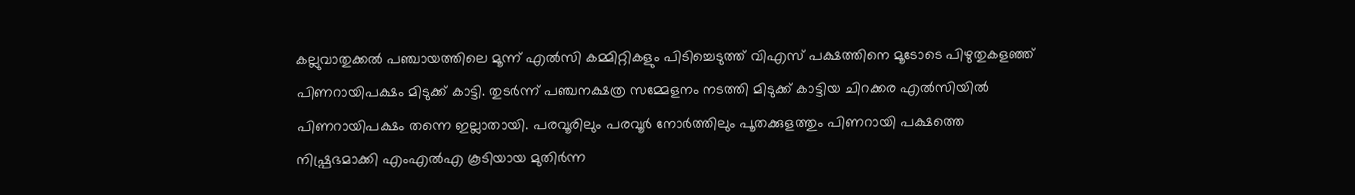കല്ലുവാതുക്കല്‍ പഞ്ചായത്തിലെ മൂന്ന് എല്‍സി കമ്മിറ്റികളും പിടിച്ചെടുത്ത് വിഎസ് പക്ഷത്തിനെ മൂടോടെ പിഴുതുകളഞ്ഞ് പിണറായിപക്ഷം മിടുക്ക് കാട്ടി. തുടര്‍ന്ന് പഞ്ചനക്ഷത്ര സമ്മേളനം നടത്തി മിടുക്ക് കാട്ടിയ ചിറക്കര എല്‍സിയില്‍ പിണറായിപക്ഷം തന്നെ ഇല്ലാതായി. പരവൂരിലും പരവൂര്‍ നോര്‍ത്തിലും പൂതക്കുളത്തും പിണറായി പക്ഷത്തെ നിഷ്പ്രഭമാക്കി എംഎല്‍എ കൂടിയായ മുതിര്‍ന്ന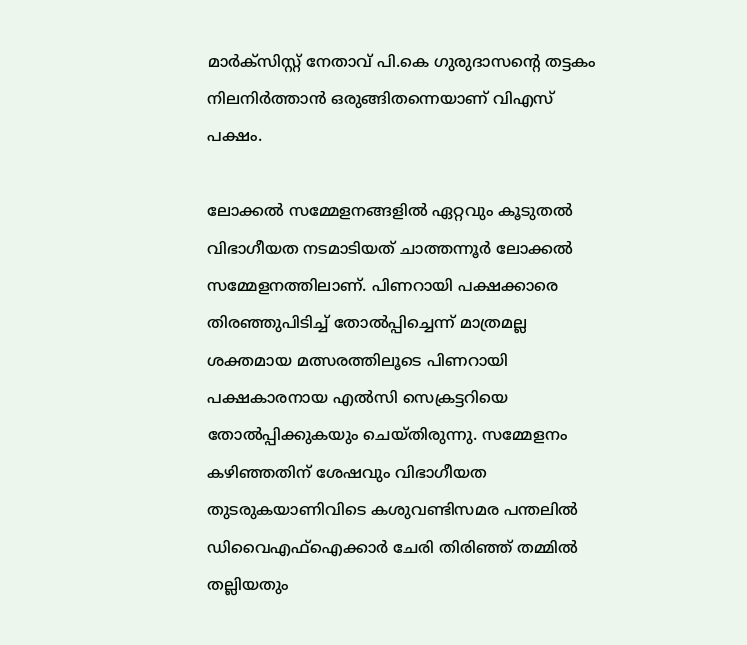മാര്‍ക്‌സിസ്റ്റ് നേതാവ് പി.കെ ഗുരുദാസന്റെ തട്ടകം നിലനിര്‍ത്താന്‍ ഒരുങ്ങിതന്നെയാണ് വിഎസ് പക്ഷം.

ലോക്കല്‍ സമ്മേളനങ്ങളില്‍ ഏറ്റവും കൂടുതല്‍ വിഭാഗീയത നടമാടിയത് ചാത്തന്നൂര്‍ ലോക്കല്‍ സമ്മേളനത്തിലാണ്. പിണറായി പക്ഷക്കാരെ തിരഞ്ഞുപിടിച്ച് തോല്‍പ്പിച്ചെന്ന് മാത്രമല്ല ശക്തമായ മത്സരത്തിലൂടെ പിണറായി പക്ഷകാരനായ എല്‍സി സെക്രട്ടറിയെ തോല്‍പ്പിക്കുകയും ചെയ്തിരുന്നു. സമ്മേളനം കഴിഞ്ഞതിന് ശേഷവും വിഭാഗീയത തുടരുകയാണിവിടെ കശുവണ്ടിസമര പന്തലില്‍ ഡിവൈഎഫ്‌ഐക്കാര്‍ ചേരി തിരിഞ്ഞ് തമ്മില്‍ തല്ലിയതും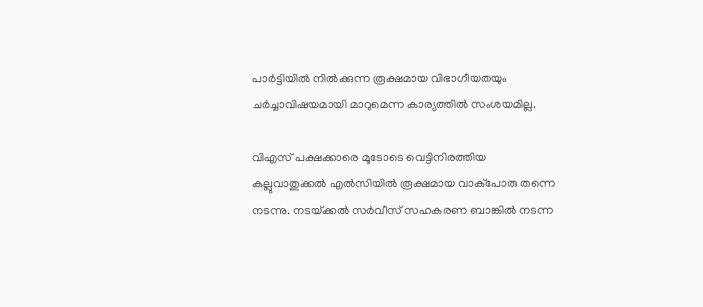പാര്‍ട്ടിയില്‍ നില്‍ക്കുന്ന രൂക്ഷമായ വിഭാഗീയതയും ചര്‍ച്ചാവിഷയമായി മാറുമെന്ന കാര്യത്തില്‍ സംശയമില്ല.

വിഎസ് പക്ഷക്കാരെ മൂടോടെ വെട്ടിനിരത്തിയ കല്ലുവാതുക്കല്‍ എല്‍സിയില്‍ രൂക്ഷമായ വാക്‌പോരു തന്നെ നടന്നു. നടയ്‌ക്കല്‍ സര്‍വീസ് സഹകരണ ബാങ്കില്‍ നടന്ന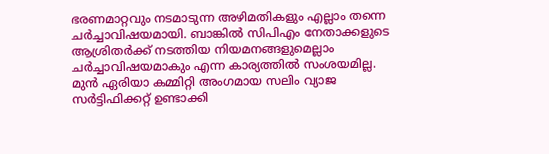ഭരണമാറ്റവും നടമാടുന്ന അഴിമതികളും എല്ലാം തന്നെ ചര്‍ച്ചാവിഷയമായി. ബാങ്കില്‍ സിപിഎം നേതാക്കളുടെ ആശ്രിതര്‍ക്ക് നടത്തിയ നിയമനങ്ങളുമെല്ലാം ചര്‍ച്ചാവിഷയമാകും എന്ന കാര്യത്തില്‍ സംശയമില്ല. മുന്‍ ഏരിയാ കമ്മിറ്റി അംഗമായ സലിം വ്യാജ സര്‍ട്ടിഫിക്കറ്റ് ഉണ്ടാക്കി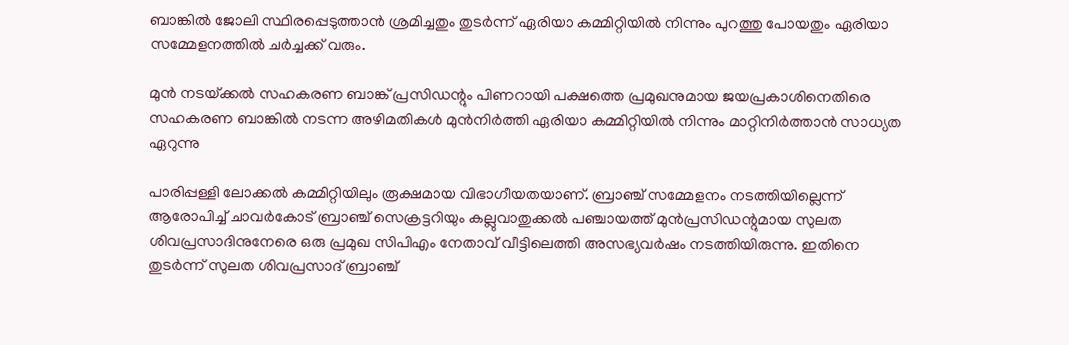ബാങ്കില്‍ ജോലി സ്ഥിരപ്പെടുത്താന്‍ ശ്രമിച്ചതും തുടര്‍ന്ന് ഏരിയാ കമ്മിറ്റിയില്‍ നിന്നും പുറത്തു പോയതും ഏരിയാ സമ്മേളനത്തില്‍ ചര്‍ച്ചക്ക് വരും.

മുന്‍ നടയ്‌ക്കല്‍ സഹകരണ ബാങ്ക് പ്രസിഡന്റും പിണറായി പക്ഷത്തെ പ്രമുഖനുമായ ജയപ്രകാശിനെതിരെ സഹകരണ ബാങ്കില്‍ നടന്ന അഴിമതികള്‍ മുന്‍നിര്‍ത്തി ഏരിയാ കമ്മിറ്റിയില്‍ നിന്നും മാറ്റിനിര്‍ത്താന്‍ സാധ്യത ഏറുന്നു

പാരിപ്പള്ളി ലോക്കല്‍ കമ്മിറ്റിയിലും രൂക്ഷമായ വിഭാഗീയതയാണ്. ബ്രാഞ്ച് സമ്മേളനം നടത്തിയില്ലെന്ന് ആരോപിച്ച് ചാവര്‍കോട് ബ്രാഞ്ച് സെക്രട്ടറിയും കല്ലുവാതുക്കല്‍ പഞ്ചായത്ത് മുന്‍പ്രസിഡന്റുമായ സുലത ശിവപ്രസാദിനുനേരെ ഒരു പ്രമുഖ സിപിഎം നേതാവ് വീട്ടിലെത്തി അസഭ്യവര്‍ഷം നടത്തിയിരുന്നു. ഇതിനെ തുടര്‍ന്ന് സുലത ശിവപ്രസാദ് ബ്രാഞ്ച്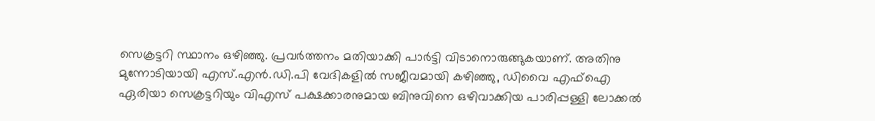സെക്രട്ടറി സ്ഥാനം ഒഴിഞ്ഞു. പ്രവര്‍ത്തനം മതിയാക്കി പാര്‍ട്ടി വിടാനൊരുങ്ങുകയാണ്. അതിനു മുന്നോടിയായി എസ്.എന്‍.ഡി.പി വേദികളില്‍ സജീവമായി കഴിഞ്ഞു, ഡിവൈ എഫ്‌ഐ ഏരിയാ സെക്രട്ടറിയും വിഎസ് പക്ഷക്കാരനുമായ ബിനുവിനെ ഒഴിവാക്കിയ പാരിപ്പള്ളി ലോക്കല്‍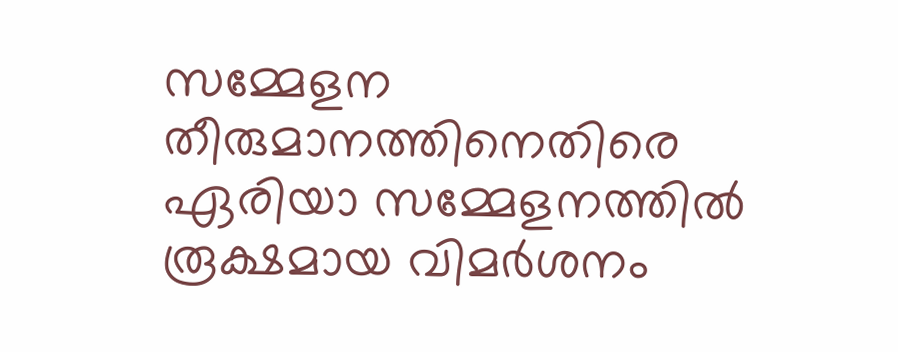സമ്മേളന തീരുമാനത്തിനെതിരെ ഏരിയാ സമ്മേളനത്തില്‍ രൂക്ഷമായ വിമര്‍ശനം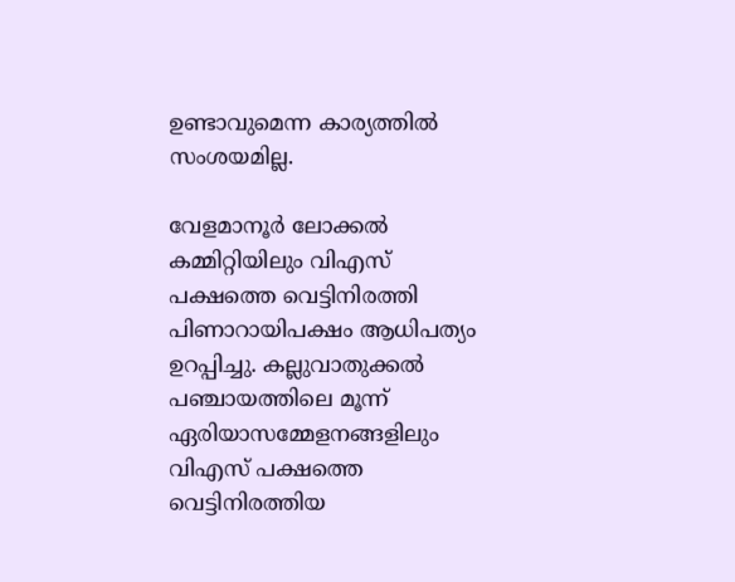ഉണ്ടാവുമെന്ന കാര്യത്തില്‍ സംശയമില്ല.

വേളമാനൂര്‍ ലോക്കല്‍ കമ്മിറ്റിയിലും വിഎസ് പക്ഷത്തെ വെട്ടിനിരത്തി പിണാറായിപക്ഷം ആധിപത്യം ഉറപ്പിച്ചു. കല്ലുവാതുക്കല്‍ പഞ്ചായത്തിലെ മൂന്ന് ഏരിയാസമ്മേളനങ്ങളിലും വിഎസ് പക്ഷത്തെ വെട്ടിനിരത്തിയ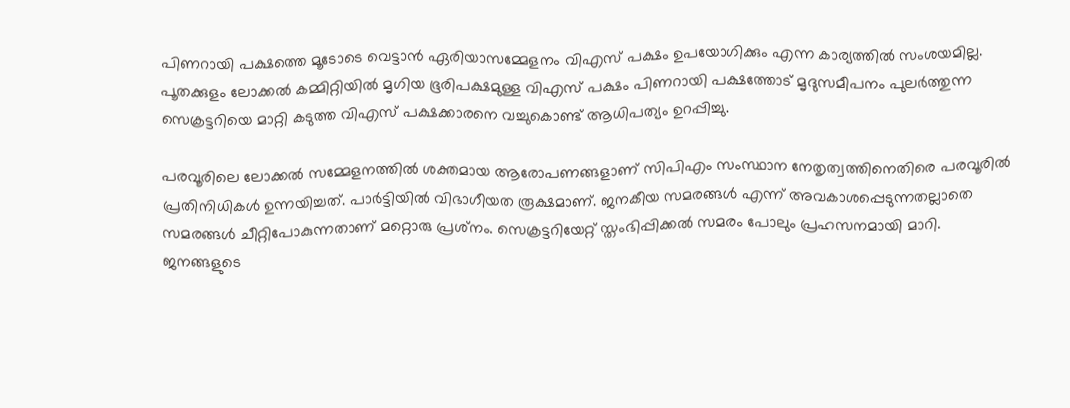പിണറായി പക്ഷത്തെ മൂടോടെ വെട്ടാന്‍ ഏരിയാസമ്മേളനം വിഎസ് പക്ഷം ഉപയോഗിക്കും എന്ന കാര്യത്തില്‍ സംശയമില്ല. പൂതക്കുളം ലോക്കല്‍ കമ്മിറ്റിയില്‍ മൃഗിയ ഭൂരിപക്ഷമുള്ള വിഎസ് പക്ഷം പിണറായി പക്ഷത്തോട് മൃദുസമീപനം പുലര്‍ത്തുന്ന സെക്രട്ടറിയെ മാറ്റി കടുത്ത വിഎസ് പക്ഷക്കാരനെ വച്ചുകൊണ്ട് ആധിപത്യം ഉറപ്പിച്ചു.

പരവൂരിലെ ലോക്കല്‍ സമ്മേളനത്തില്‍ ശക്തമായ ആരോപണങ്ങളാണ് സിപിഎം സംസ്ഥാന നേതൃത്വത്തിനെതിരെ പരവൂരില്‍ പ്രതിനിധികള്‍ ഉന്നയിച്ചത്. പാര്‍ട്ടിയില്‍ വിഭാഗീയത രൂക്ഷമാണ്. ജനകീയ സമരങ്ങള്‍ എന്ന് അവകാശപ്പെടുന്നതല്ലാതെ സമരങ്ങള്‍ ചീറ്റിപോകുന്നതാണ് മറ്റൊരു പ്രശ്‌നം. സെക്രട്ടറിയേറ്റ് സ്തംഭിപ്പിക്കല്‍ സമരം പോലും പ്രഹസനമായി മാറി. ജനങ്ങളുടെ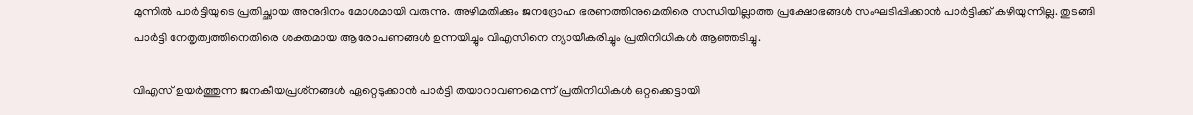മുന്നില്‍ പാര്‍ട്ടിയുടെ പ്രതിച്ഛായ അനുദിനം മോശമായി വരുന്നു. അഴിമതിക്കും ജനദ്രോഹ ഭരണത്തിനുമെതിരെ സന്ധിയില്ലാത്ത പ്രക്ഷോഭങ്ങള്‍ സംഘടിപ്പിക്കാന്‍ പാര്‍ട്ടിക്ക് കഴിയുന്നില്ല. തുടങ്ങി പാര്‍ട്ടി നേതൃത്വത്തിനെതിരെ ശക്തമായ ആരോപണങ്ങള്‍ ഉന്നയിച്ചും വിഎസിനെ ന്യായീകരിച്ചും പ്രതിനിധികള്‍ ആഞ്ഞടിച്ചു.

വിഎസ് ഉയര്‍ത്തുന്ന ജനകീയപ്രശ്‌നങ്ങള്‍ ഏറ്റെടുക്കാന്‍ പാര്‍ട്ടി തയാറാവണമെന്ന് പ്രതിനിധികള്‍ ഒറ്റക്കെട്ടായി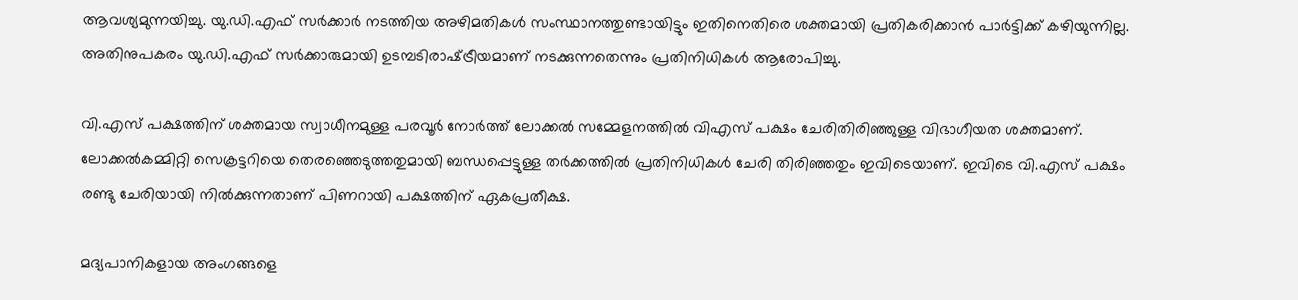ആവശ്യമുന്നയിച്ചു. യു.ഡി.എഫ് സര്‍ക്കാര്‍ നടത്തിയ അഴിമതികള്‍ സംസ്ഥാനത്തുണ്ടായിട്ടും ഇതിനെതിരെ ശക്തമായി പ്രതികരിക്കാന്‍ പാര്‍ട്ടിക്ക് കഴിയുന്നില്ല. അതിനുപകരം യു.ഡി.എഫ് സര്‍ക്കാരുമായി ഉടമ്പടിരാഷ്‌ട്രീയമാണ് നടക്കുന്നതെന്നും പ്രതിനിധികള്‍ ആരോപിച്ചു.

വി.എസ് പക്ഷത്തിന് ശക്തമായ സ്വാധീനമുള്ള പരവൂര്‍ നോര്‍ത്ത് ലോക്കല്‍ സമ്മേളനത്തില്‍ വിഎസ് പക്ഷം ചേരിതിരിഞ്ഞുള്ള വിഭാഗീയത ശക്തമാണ്. ലോക്കല്‍കമ്മിറ്റി സെക്രട്ടറിയെ തെരഞ്ഞെടുത്തതുമായി ബന്ധപ്പെട്ടുള്ള തര്‍ക്കത്തില്‍ പ്രതിനിധികള്‍ ചേരി തിരിഞ്ഞതും ഇവിടെയാണ്. ഇവിടെ വി.എസ് പക്ഷം രണ്ടു ചേരിയായി നില്‍ക്കുന്നതാണ് പിണറായി പക്ഷത്തിന് ഏകപ്രതീക്ഷ.

മദ്യപാനികളായ അംഗങ്ങളെ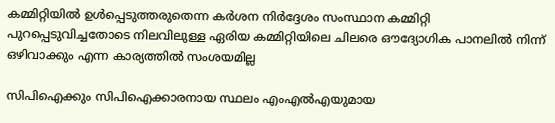കമ്മിറ്റിയില്‍ ഉള്‍പ്പെടുത്തരുതെന്ന കര്‍ശന നിര്‍ദ്ദേശം സംസ്ഥാന കമ്മിറ്റി പുറപ്പെടുവിച്ചതോടെ നിലവിലുള്ള ഏരിയ കമ്മിറ്റിയിലെ ചിലരെ ഔദ്യോഗിക പാനലില്‍ നിന്ന് ഒഴിവാക്കും എന്ന കാര്യത്തില്‍ സംശയമില്ല

സിപിഐക്കും സിപിഐക്കാരനായ സ്ഥലം എംഎല്‍എയുമായ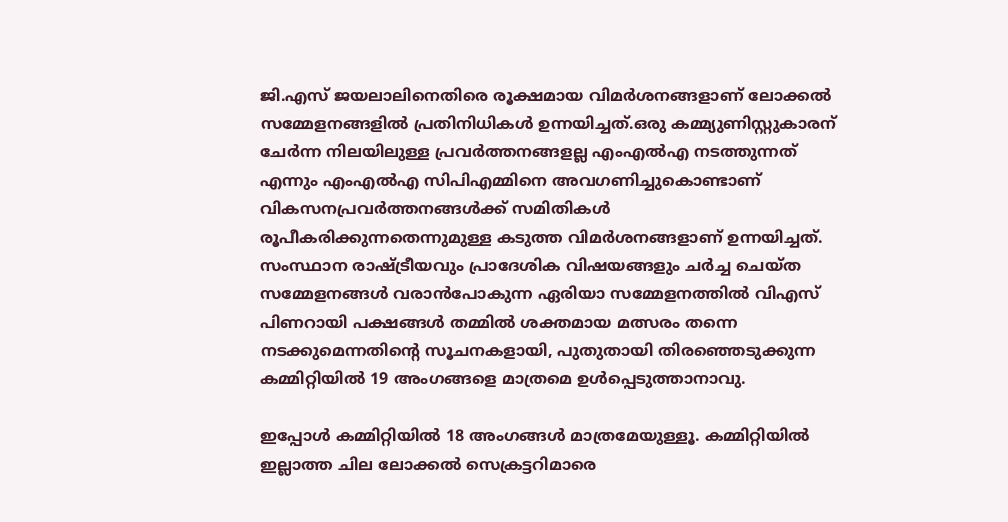ജി.എസ് ജയലാലിനെതിരെ രൂക്ഷമായ വിമര്‍ശനങ്ങളാണ് ലോക്കല്‍ സമ്മേളനങ്ങളില്‍ പ്രതിനിധികള്‍ ഉന്നയിച്ചത്.ഒരു കമ്മ്യുണിസ്റ്റുകാരന് ചേര്‍ന്ന നിലയിലുള്ള പ്രവര്‍ത്തനങ്ങളല്ല എംഎല്‍എ നടത്തുന്നത് എന്നും എംഎല്‍എ സിപിഎമ്മിനെ അവഗണിച്ചുകൊണ്ടാണ് വികസനപ്രവര്‍ത്തനങ്ങള്‍ക്ക് സമിതികള്‍ രൂപീകരിക്കുന്നതെന്നുമുള്ള കടുത്ത വിമര്‍ശനങ്ങളാണ് ഉന്നയിച്ചത്. സംസ്ഥാന രാഷ്‌ട്രീയവും പ്രാദേശിക വിഷയങ്ങളും ചര്‍ച്ച ചെയ്ത സമ്മേളനങ്ങള്‍ വരാന്‍പോകുന്ന ഏരിയാ സമ്മേളനത്തില്‍ വിഎസ് പിണറായി പക്ഷങ്ങള്‍ തമ്മില്‍ ശക്തമായ മത്സരം തന്നെ നടക്കുമെന്നതിന്റെ സൂചനകളായി, പുതുതായി തിരഞ്ഞെടുക്കുന്ന കമ്മിറ്റിയില്‍ 19 അംഗങ്ങളെ മാത്രമെ ഉള്‍പ്പെടുത്താനാവു.

ഇപ്പോള്‍ കമ്മിറ്റിയില്‍ 18 അംഗങ്ങള്‍ മാത്രമേയുള്ളൂ. കമ്മിറ്റിയില്‍ ഇല്ലാത്ത ചില ലോക്കല്‍ സെക്രട്ടറിമാരെ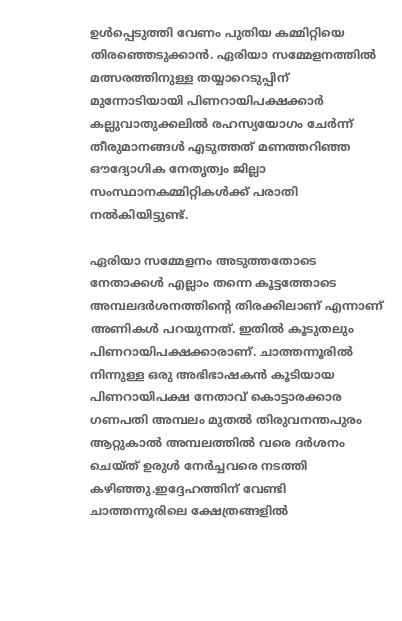ഉള്‍പ്പെടുത്തി വേണം പുതിയ കമ്മിറ്റിയെ തിരഞ്ഞെടുക്കാന്‍. ഏരിയാ സമ്മേളനത്തില്‍ മത്സരത്തിനുള്ള തയ്യാറെടുപ്പിന് മുന്നോടിയായി പിണറായിപക്ഷക്കാര്‍ കല്ലുവാതുക്കലില്‍ രഹസ്യയോഗം ചേര്‍ന്ന് തീരുമാനങ്ങള്‍ എടുത്തത് മണത്തറിഞ്ഞ ഔദ്യോഗിക നേതൃത്വം ജില്ലാ സംസ്ഥാനകമ്മിറ്റികള്‍ക്ക് പരാതി നല്‍കിയിട്ടുണ്ട്.

ഏരിയാ സമ്മേളനം അടുത്തതോടെ നേതാക്കള്‍ എല്ലാം തന്നെ കൂട്ടത്തോടെ അമ്പലദര്‍ശനത്തിന്റെ തിരക്കിലാണ് എന്നാണ് അണികള്‍ പറയുന്നത്. ഇതില്‍ കൂടുതലും പിണറായിപക്ഷക്കാരാണ്. ചാത്തന്നൂരില്‍ നിന്നുള്ള ഒരു അഭിഭാഷകന്‍ കൂടിയായ പിണറായിപക്ഷ നേതാവ് കൊട്ടാരക്കാര ഗണപതി അമ്പലം മുതല്‍ തിരുവനന്തപുരം ആറ്റുകാല്‍ അമ്പലത്തില്‍ വരെ ദര്‍ശനം ചെയ്ത് ഉരുള്‍ നേര്‍ച്ചവരെ നടത്തി കഴിഞ്ഞു.ഇദ്ദേഹത്തിന് വേണ്ടി ചാത്തന്നൂരിലെ ക്ഷേത്രങ്ങളില്‍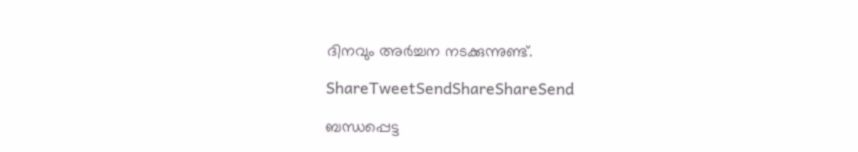ദിനവും അര്‍ച്ചന നടക്കുന്നുണ്ട്.

ShareTweetSendShareShareSend

ബന്ധപ്പെട്ട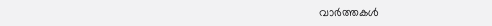വാര്‍ത്തകള്‍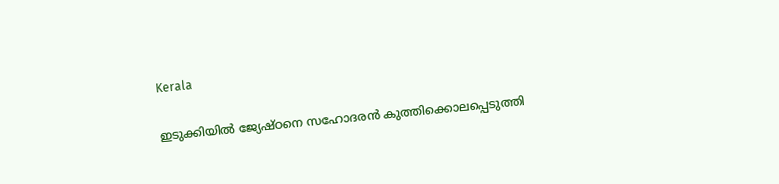Kerala

ഇടുക്കിയില്‍ ജ്യേഷ്ഠനെ സഹോദരന്‍ കുത്തിക്കൊലപ്പെടുത്തി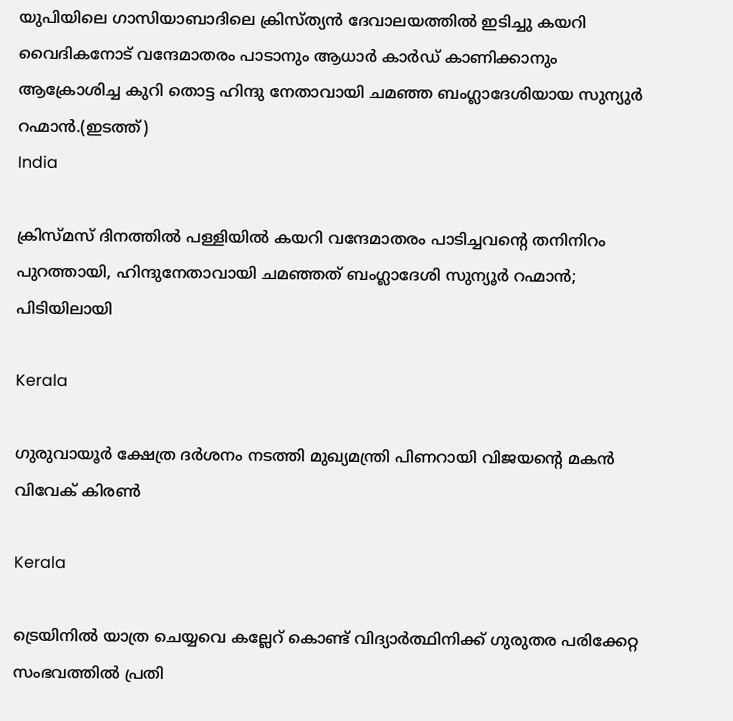യുപിയിലെ ഗാസിയാബാദിലെ ക്രിസ്ത്യന്‍ ദേവാലയത്തില്‍ ഇടിച്ചു കയറി വൈദികനോട് വന്ദേമാതരം പാടാനും ആധാർ കാർഡ് കാണിക്കാനും ആക്രോശിച്ച കുറി തൊട്ട ഹിന്ദു നേതാവായി ചമഞ്ഞ ബംഗ്ലാദേശിയായ സുന്യുര്‍ റഹ്മാന്‍.(ഇടത്ത്)
India

ക്രിസ്മസ് ദിനത്തില്‍ പള്ളിയില്‍ കയറി വന്ദേമാതരം പാടിച്ചവന്റെ തനിനിറം പുറത്തായി, ഹിന്ദുനേതാവായി ചമഞ്ഞത് ബംഗ്ലാദേശി സുന്യൂര്‍ റഹ്മാന്‍; പിടിയിലായി

Kerala

ഗുരുവായൂര്‍ ക്ഷേത്ര ദര്‍ശനം നടത്തി മുഖ്യമന്ത്രി പിണറായി വിജയന്റെ മകന്‍ വിവേക് കിരണ്‍

Kerala

ട്രെയിനില്‍ യാത്ര ചെയ്യവെ കല്ലേറ് കൊണ്ട് വിദ്യാര്‍ത്ഥിനിക്ക് ഗുരുതര പരിക്കേറ്റ സംഭവത്തില്‍ പ്രതി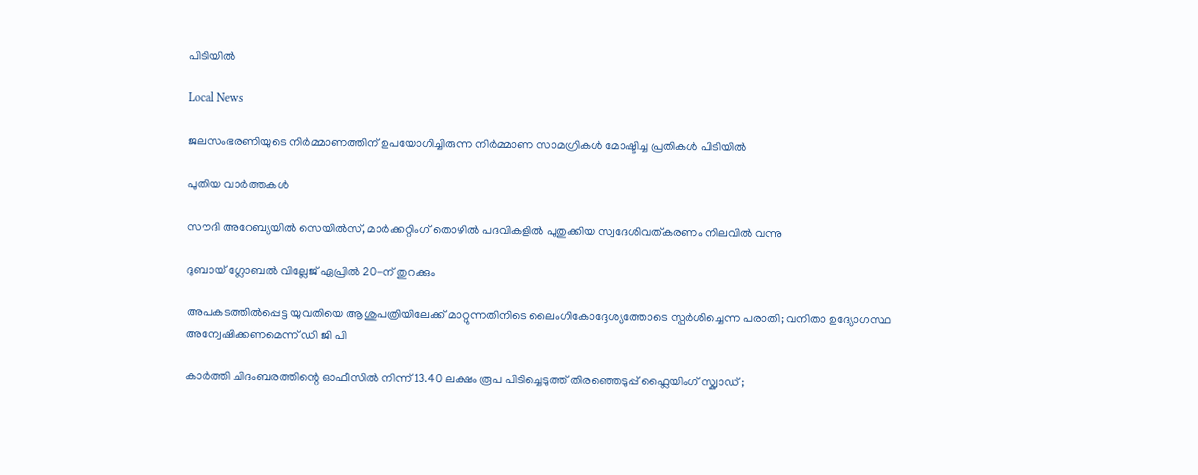പിടിയില്‍

Local News

ജലസംഭരണിയുടെ നിർമ്മാണത്തിന് ഉപയോഗിച്ചിരുന്ന നിർമ്മാണ സാമഗ്രികൾ മോഷ്ടിച്ച പ്രതികൾ പിടിയിൽ

പുതിയ വാര്‍ത്തകള്‍

സൗദി അറേബ്യയിൽ സെയിൽസ്, മാർക്കറ്റിംഗ് തൊഴിൽ പദവികളിൽ പുതുക്കിയ സ്വദേശിവത്കരണം നിലവിൽ വന്നു

ദുബായ് ഗ്ലോബൽ വില്ലേജ് ഏപ്രിൽ 20-ന് തുറക്കും

അപകടത്തില്‍പ്പെട്ട യുവതിയെ ആശുപത്രിയിലേക്ക് മാറ്റുന്നതിനിടെ ലൈംഗികോദ്ദേശ്യത്തോടെ സ്പര്‍ശിച്ചെന്ന പരാതി; വനിതാ ഉദ്യോഗസ്ഥ അന്വേഷിക്കണമെന്ന് ഡി ജി പി

കാർത്തി ചിദംബരത്തിന്റെ ഓഫീസിൽ നിന്ന് 13.40 ലക്ഷം രൂപ പിടിച്ചെടുത്ത് തിരഞ്ഞെടുപ്പ് ഫ്ലൈയിംഗ് സ്ക്വാഡ് ;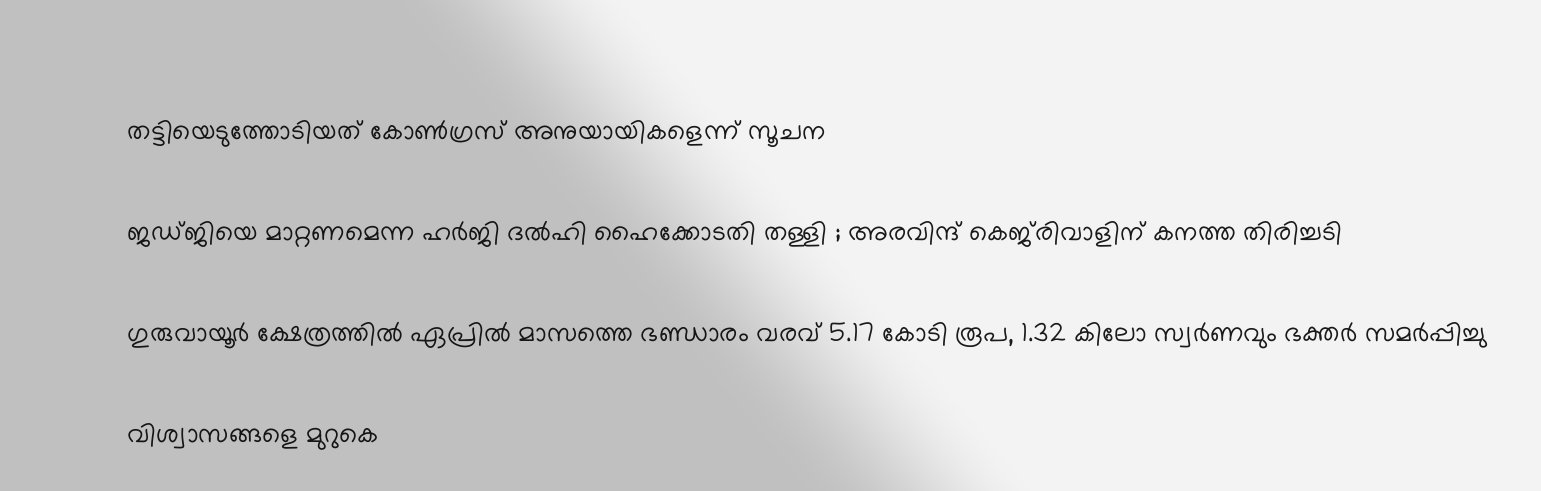തട്ടിയെടുത്തോടിയത് കോൺഗ്രസ് അനുയായികളെന്ന് സൂചന

ജഡ്ജിയെ മാറ്റണമെന്ന ഹർജി ദൽഹി ഹൈക്കോടതി തള്ളി ; അരവിന്ദ് കെജ്‌രിവാളിന് കനത്ത തിരിച്ചടി

ഗുരുവായൂര്‍ ക്ഷേത്രത്തില്‍ ഏപ്രില്‍ മാസത്തെ ഭണ്ഡാരം വരവ് 5.17 കോടി രൂപ, 1.32 കിലോ സ്വര്‍ണവും ഭക്തര്‍ സമര്‍പ്പിച്ചു

വിശ്വാസങ്ങളെ മുറുകെ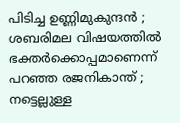പിടിച്ച ഉണ്ണിമുകുന്ദൻ ; ശബരിമല വിഷയത്തിൽ ഭക്തർക്കൊപ്പമാണെന്ന് പറഞ്ഞ രജനികാന്ത് ; നട്ടെല്ലുള്ള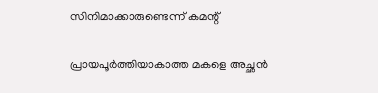സിനിമാക്കാരുണ്ടെന്ന് കമന്റ്

പ്രായപൂർത്തിയാകാത്ത മകളെ അച്ഛൻ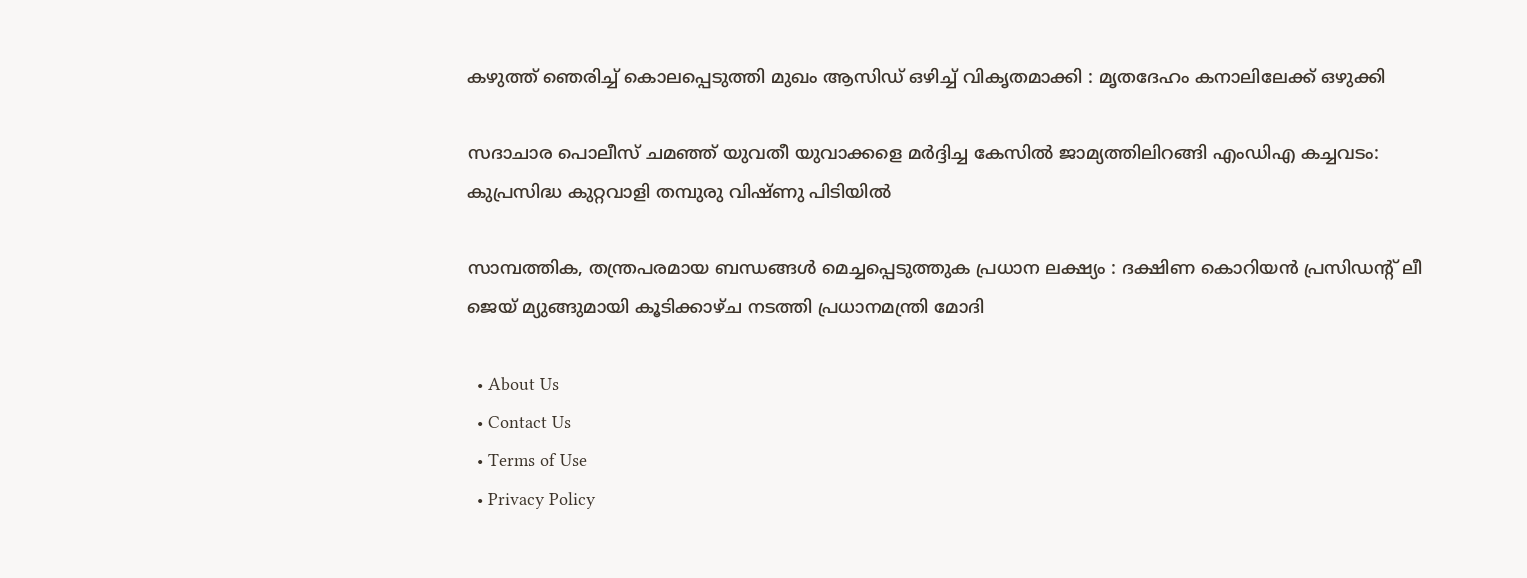കഴുത്ത് ഞെരിച്ച് കൊലപ്പെടുത്തി മുഖം ആസിഡ് ഒഴിച്ച് വികൃതമാക്കി : മൃതദേഹം കനാലിലേക്ക് ഒഴുക്കി

സദാചാര പൊലീസ് ചമഞ്ഞ് യുവതീ യുവാക്കളെ മര്‍ദ്ദിച്ച കേസില്‍ ജാമ്യത്തിലിറങ്ങി എംഡിഎ കച്ചവടം: കുപ്രസിദ്ധ കുറ്റവാളി തമ്പുരു വിഷ്ണു പിടിയില്‍

സാമ്പത്തിക, തന്ത്രപരമായ ബന്ധങ്ങൾ മെച്ചപ്പെടുത്തുക പ്രധാന ലക്ഷ്യം : ദക്ഷിണ കൊറിയൻ പ്രസിഡന്റ് ലീ ജെയ് മ്യുങ്ങുമായി കൂടിക്കാഴ്ച നടത്തി പ്രധാനമന്ത്രി മോദി

  • About Us
  • Contact Us
  • Terms of Use
  • Privacy Policy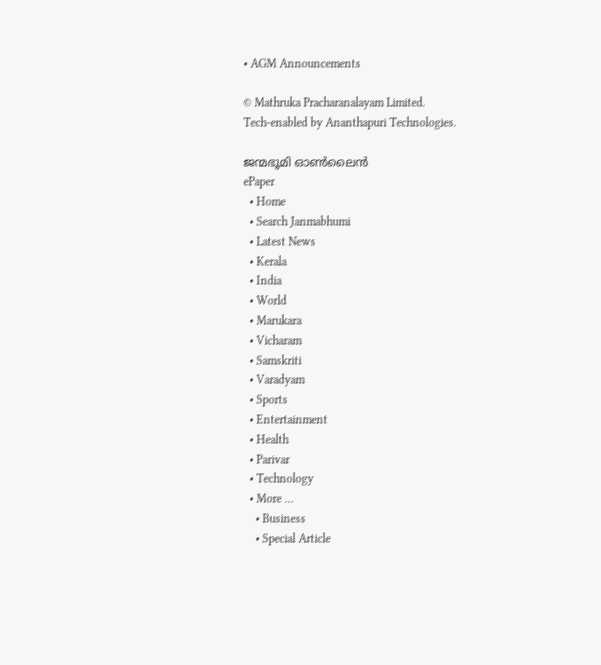• AGM Announcements

© Mathruka Pracharanalayam Limited.
Tech-enabled by Ananthapuri Technologies.

ജന്മഭൂമി ഓണ്‍ലൈന്‍
ePaper
  • Home
  • Search Janmabhumi
  • Latest News
  • Kerala
  • India
  • World
  • Marukara
  • Vicharam
  • Samskriti
  • Varadyam
  • Sports
  • Entertainment
  • Health
  • Parivar
  • Technology
  • More …
    • Business
    • Special Article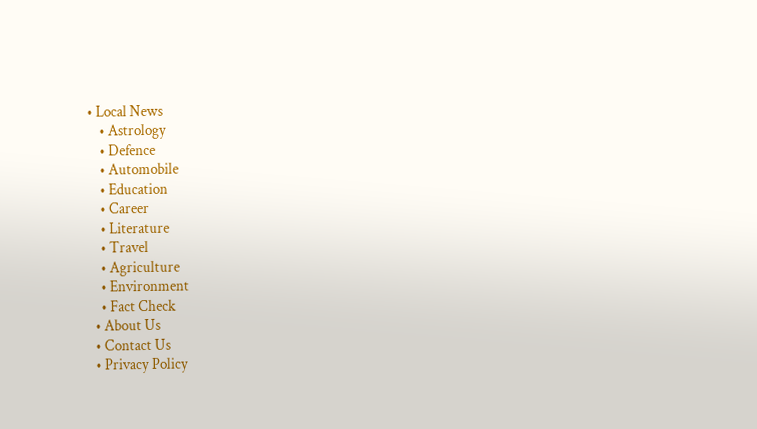• Local News
    • Astrology
    • Defence
    • Automobile
    • Education
    • Career
    • Literature
    • Travel
    • Agriculture
    • Environment
    • Fact Check
  • About Us
  • Contact Us
  • Privacy Policy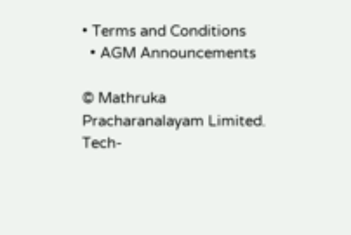• Terms and Conditions
  • AGM Announcements

© Mathruka Pracharanalayam Limited.
Tech-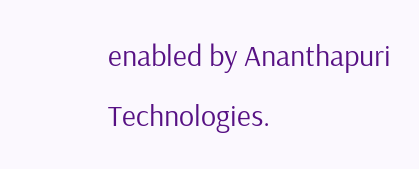enabled by Ananthapuri Technologies.